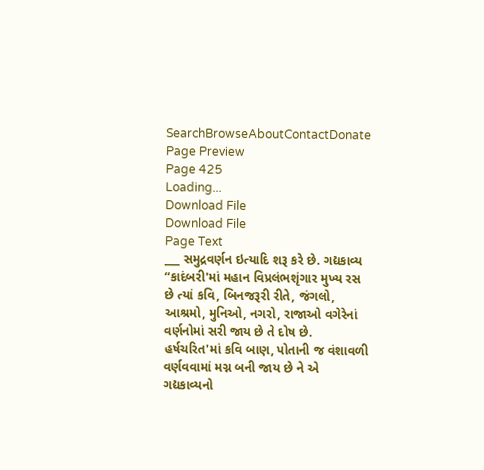SearchBrowseAboutContactDonate
Page Preview
Page 425
Loading...
Download File
Download File
Page Text
___ સમુદ્રવર્ણન ઇત્યાદિ શરૂ કરે છે. ગદ્યકાવ્ય “કાદંબરી'માં મહાન વિપ્રલંભશૃંગાર મુખ્ય રસ છે ત્યાં કવિ, બિનજરૂરી રીતે, જંગલો, આશ્રમો, મુનિઓ, નગરો, રાજાઓ વગેરેનાં વર્ણનોમાં સરી જાય છે તે દોષ છે. હર્ષચરિત'માં કવિ બાણ, પોતાની જ વંશાવળી વર્ણવવામાં મગ્ન બની જાય છે ને એ ગદ્યકાવ્યનો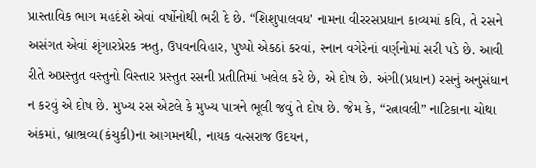પ્રાસ્તાવિક ભાગ મહદંશે એવાં વર્ષોનોથી ભરી દે છે. “શિશુપાલવધ' નામના વીરરસપ્રધાન કાવ્યમાં કવિ, તે રસને અસંગત એવાં શૃંગારપ્રેરક ઋતુ, ઉપવનવિહાર, પુષ્પો એકઠાં કરવાં, સ્નાન વગેરેનાં વર્ણનોમાં સરી પડે છે. આવી રીતે અપ્રસ્તુત વસ્તુનો વિસ્તાર પ્રસ્તુત રસની પ્રતીતિમાં ખલેલ કરે છે, એ દોષ છે. અંગી(પ્રધાન) રસનું અનુસંધાન ન કરવું એ દોષ છે. મુખ્ય રસ એટલે કે મુખ્ય પાત્રને ભૂલી જવું તે દોષ છે. જેમ કે, “રત્નાવલી” નાટિકાના ચોથા અંકમાં, બ્રાભ્રવ્ય(કંચુકી)ના આગમનથી, નાયક વત્સરાજ ઉદયન,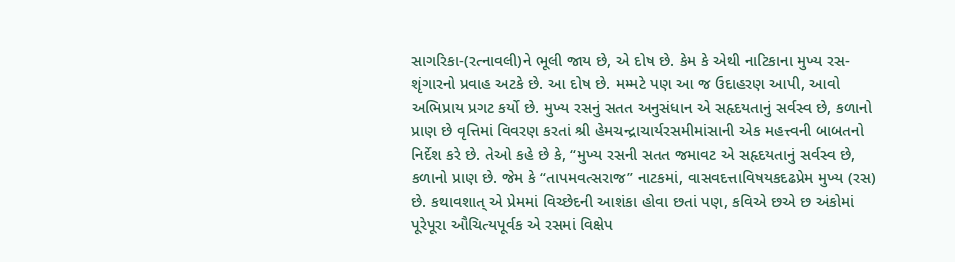સાગરિકા-(રત્નાવલી)ને ભૂલી જાય છે, એ દોષ છે. કેમ કે એથી નાટિકાના મુખ્ય રસ-શૃંગારનો પ્રવાહ અટકે છે. આ દોષ છે. મમ્મટે પણ આ જ ઉદાહરણ આપી, આવો અભિપ્રાય પ્રગટ કર્યો છે. મુખ્ય રસનું સતત અનુસંધાન એ સહૃદયતાનું સર્વસ્વ છે, કળાનો પ્રાણ છે વૃત્તિમાં વિવરણ કરતાં શ્રી હેમચન્દ્રાચાર્યરસમીમાંસાની એક મહત્ત્વની બાબતનો નિર્દેશ કરે છે. તેઓ કહે છે કે, “મુખ્ય રસની સતત જમાવટ એ સહૃદયતાનું સર્વસ્વ છે, કળાનો પ્રાણ છે. જેમ કે “તાપમવત્સરાજ” નાટકમાં, વાસવદત્તાવિષયકદઢપ્રેમ મુખ્ય (રસ) છે. કથાવશાત્ એ પ્રેમમાં વિચ્છેદની આશંકા હોવા છતાં પણ, કવિએ છએ છ અંકોમાં પૂરેપૂરા ઔચિત્યપૂર્વક એ રસમાં વિક્ષેપ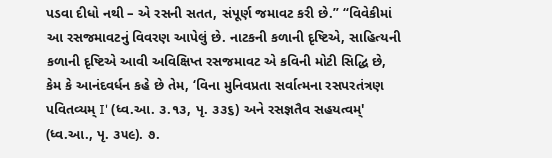પડવા દીધો નથી – એ રસની સતત, સંપૂર્ણ જમાવટ કરી છે.” “વિવેકીમાં આ રસજમાવટનું વિવરણ આપેલું છે. નાટકની કળાની દૃષ્ટિએ, સાહિત્યની કળાની દૃષ્ટિએ આવી અવિક્ષિપ્ત રસજમાવટ એ કવિની મોટી સિદ્ધિ છે, કેમ કે આનંદવર્ધન કહે છે તેમ, ‘વિના મુનિવપ્રતા સર્વાત્મના રસપરતંત્રણ પવિતવ્યમ્ I' (ધ્વ.આ. ૩.૧૩, પૃ. ૩૩૬) અને રસજ્ઞતૈવ સહયત્વમ્' (ધ્વ.આ., પૃ. ૩૫૯). ૭.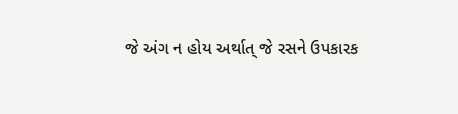જે અંગ ન હોય અર્થાત્ જે રસને ઉપકારક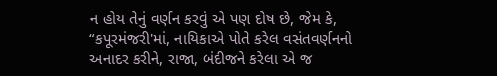ન હોય તેનું વર્ણન કરવું એ પણ દોષ છે, જેમ કે, “કપૂરમંજરી'માં, નાયિકાએ પોતે કરેલ વસંતવર્ણનનો અનાદર કરીને, રાજા, બંદીજને કરેલા એ જ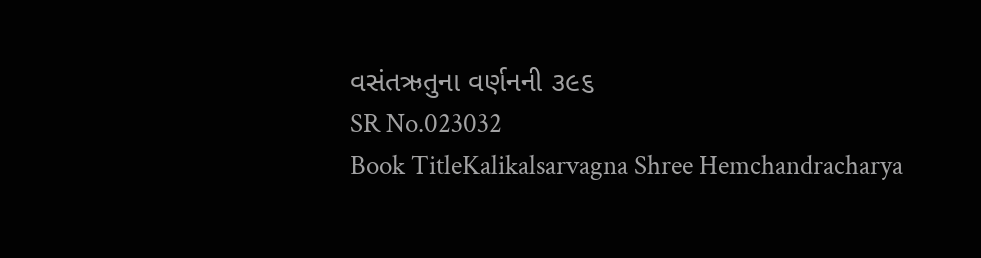વસંતઋતુના વર્ણનની ૩૯૬
SR No.023032
Book TitleKalikalsarvagna Shree Hemchandracharya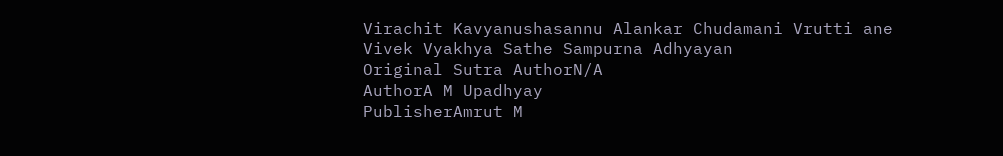Virachit Kavyanushasannu Alankar Chudamani Vrutti ane Vivek Vyakhya Sathe Sampurna Adhyayan
Original Sutra AuthorN/A
AuthorA M Upadhyay
PublisherAmrut M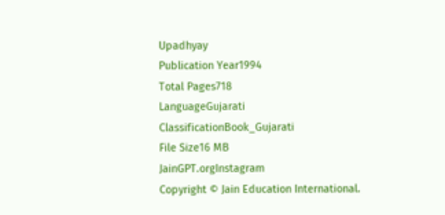Upadhyay
Publication Year1994
Total Pages718
LanguageGujarati
ClassificationBook_Gujarati
File Size16 MB
JainGPT.orgInstagram
Copyright © Jain Education International.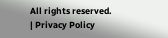All rights reserved. | Privacy Policy